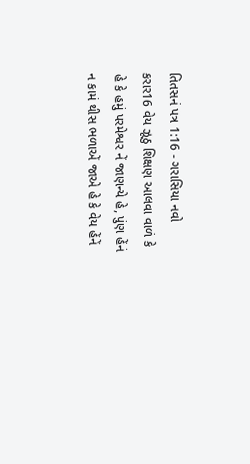તિતસનં પત્ર 1:16 - ગરાસિયા નવો કરાર16 વેય ઝૂઠુ શિક્ષણ આલવા વાળં કે હે કે હમું પરમેશ્વર નેં જાણન્યે હે, પુંણ હેંનં ન કામં થીસ ભળાએં જાએ હે કે વેય હેંનેં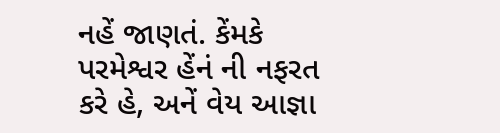નહેં જાણતં. કેંમકે પરમેશ્વર હેંનં ની નફરત કરે હે, અનેં વેય આજ્ઞા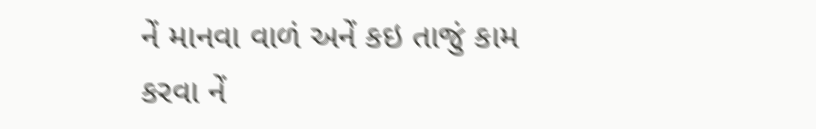નેં માનવા વાળં અનેં કઇ તાજું કામ કરવા નેં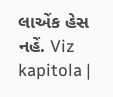લાએંક હેસ નહેં. Viz kapitola |